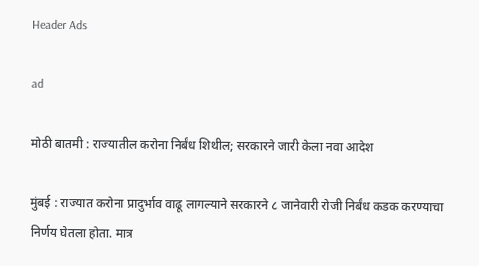Header Ads

ad

मोठी बातमी : राज्यातील करोना निर्बंध शिथील; सरकारने जारी केला नवा आदेश

मुंबई : राज्यात करोना प्रादुर्भाव वाढू लागल्याने सरकारने ८ जानेवारी रोजी निर्बंध कडक करण्याचा निर्णय घेतला होता. मात्र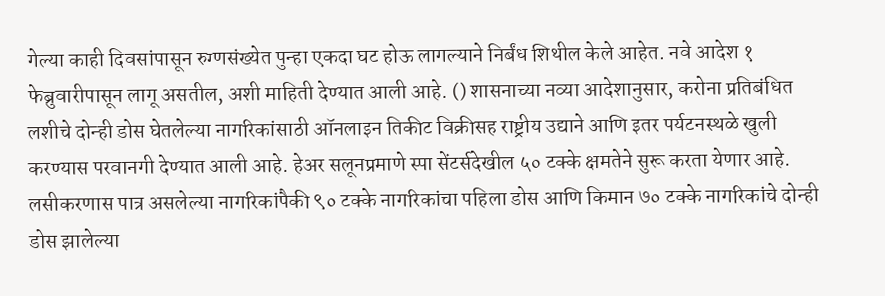गेल्या काही दिवसांपासून रुग्णसंख्येत पुन्हा एकदा घट होऊ लागल्याने निर्बंध शिथील केले आहेत. नवे आदेश १ फेब्रुवारीपासून लागू असतील, अशी माहिती देण्यात आली आहे. () शासनाच्या नव्या आदेशानुसार, करोना प्रतिबंधित लशीचे दोन्ही डोस घेतलेल्या नागरिकांसाठी ऑनलाइन तिकीट विक्रीसह राष्ट्रीय उद्याने आणि इतर पर्यटनस्थळे खुली करण्यास परवानगी देण्यात आली आहे. हेअर सलूनप्रमाणे स्पा सेंटर्सदेखील ५० टक्के क्षमतेने सुरू करता येणार आहे. लसीकरणास पात्र असलेल्या नागरिकांपैकी ९० टक्के नागरिकांचा पहिला डोस आणि किमान ७० टक्के नागरिकांचे दोन्ही डोस झालेल्या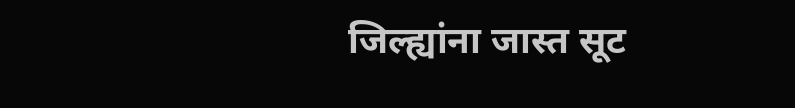जिल्ह्यांना जास्त सूट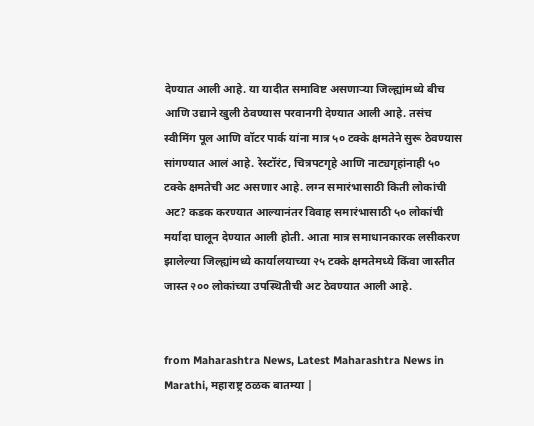देण्यात आली आहे. या यादीत समाविष्ट असणाऱ्या जिल्ह्यांमध्ये बीच आणि उद्याने खुली ठेवण्यास परवानगी देण्यात आली आहे. तसंच स्वीमिंग पूल आणि वॉटर पार्क यांना मात्र ५० टक्के क्षमतेने सुरू ठेवण्यास सांगण्यात आलं आहे. रेस्टॉरंट, चित्रपटगृहे आणि नाट्यगृहांनाही ५० टक्के क्षमतेची अट असणार आहे. लग्न समारंभासाठी किती लोकांची अट? कडक करण्यात आल्यानंतर विवाह समारंभासाठी ५० लोकांची मर्यादा घालून देण्यात आली होती. आता मात्र समाधानकारक लसीकरण झालेल्या जिल्ह्यांमध्ये कार्यालयाच्या २५ टक्के क्षमतेमध्ये किंवा जास्तीत जास्त २०० लोकांच्या उपस्थितीची अट ठेवण्यात आली आहे.


from Maharashtra News, Latest Maharashtra News in Marathi, महाराष्ट्र ठळक बातम्या |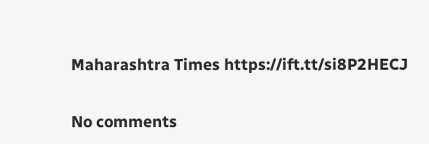Maharashtra Times https://ift.tt/si8P2HECJ

No comments